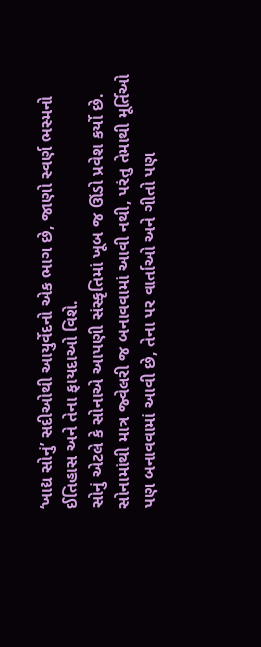‘ખાદ્ય સોનું’ સદીઓથી આયુર્વેદનો એક ભાગ છે, જાણો સ્વર્ણ ભસ્મનો ઈતિહાસ અને તેના ફાયદાઓ વિશે.
સોનું એટલે કે સોનાએ આપણી સંસ્કૃતિમાં ખૂબ જ ઊંડો પ્રવેશ કર્યો છે. સોનામાંથી માત્ર જ્વેલરી જ બનાવવામાં આવી નથી, પરંતુ તેમાથી મૂર્તિઓ પણ બનાવવામાં આવી છે, તેના પર વાર્તાઓ અને ગીતો પણ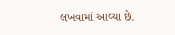લખવામાં આવ્યા છે.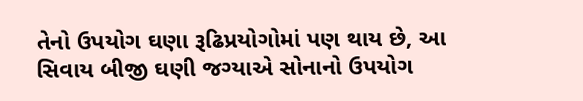તેનો ઉપયોગ ઘણા રૂઢિપ્રયોગોમાં પણ થાય છે, આ સિવાય બીજી ઘણી જગ્યાએ સોનાનો ઉપયોગ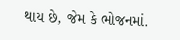થાય છે, જેમ કે ભોજનમાં.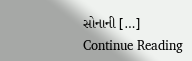સોનાની […]
Continue Reading